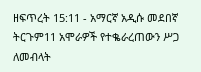ዘፍጥረት 15:11 - አማርኛ አዲሱ መደበኛ ትርጉም11 አሞራዎች የተቈራረጠውን ሥጋ ለመብላት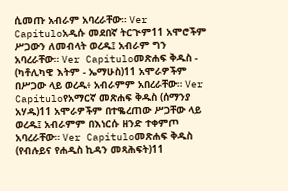ሲመጡ አብራም አባረራቸው። Ver Capítuloአዲሱ መደበኛ ትርጒም11 አሞሮችም ሥጋውን ለመብላት ወረዱ፤ አብራም ግን አባረራቸው። Ver Capítuloመጽሐፍ ቅዱስ - (ካቶሊካዊ እትም - ኤማሁስ)11 አሞራዎችም በሥጋው ላይ ወረዱ፥ አብራምም አበረራቸው። Ver Capítuloየአማርኛ መጽሐፍ ቅዱስ (ሰማንያ አሃዱ)11 አሞራዎችም በተቈረጠው ሥጋቸው ላይ ወረዱ፤ አብራምም በእነርሱ ዘንድ ተቀምጦ አባረራቸው። Ver Capítuloመጽሐፍ ቅዱስ (የብሉይና የሐዲስ ኪዳን መጻሕፍት)11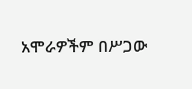አሞራዎችም በሥጋው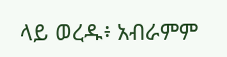ላይ ወረዱ፥ አብራምም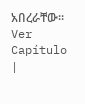አበረራቸው። Ver Capítulo |